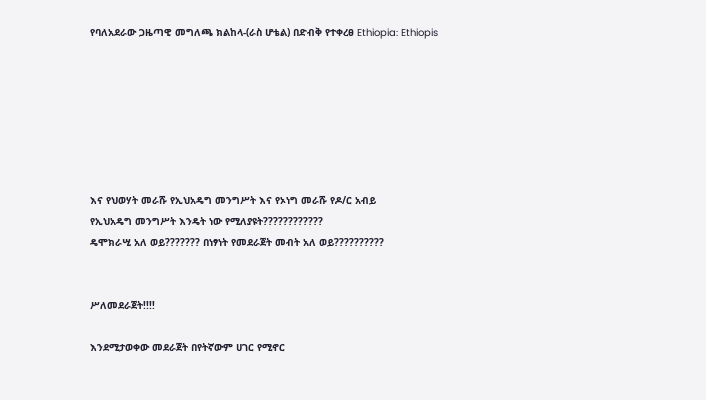የባለአደራው ጋዜጣዊ መግለጫ ክልከላ-(ራስ ሆቴል) በድብቅ የተቀረፀ Ethiopia: Ethiopis







እና የህወሃት መራሹ የኢህአዴግ መንግሥት እና የኦነግ መራሹ የዶ/ር አብይ
የኢህአዴግ መንግሥት እንዴት ነው የሚለያዩት????????????
ዴሞክራሢ አለ ወይ??????? በነፃነት የመደራጀት መብት አለ ወይ??????????


ሥለመደራጀት!!!!

እንደሚታወቀው መደራጀት በየትኛውም ሀገር የሚኖር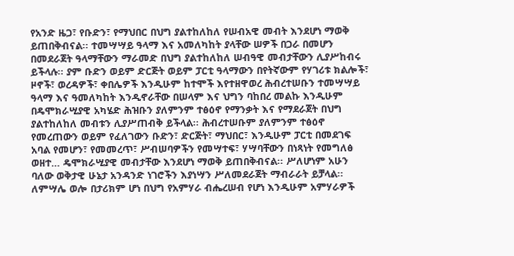የአንድ ዜጋ፣ የቡድን፣ የማህበር በህግ ያልተከለከለ የሠብአዊ መብት እንደሆነ ማወቅ ይጠበቅብናል፡፡ ተመሣሣይ ዓላማ እና አመለካከት ያላቸው ሠዎች በጋራ በመሆን በመደራጀት ዓላማቸውን ማራመድ በህግ ያልተከለከለ ሠብዓዊ መብታቸውን ሊያሥከብሩ ይችላሉ፡፡ ያም ቡድን ወይም ድርጅት ወይም ፓርቲ ዓላማውን በየትኛውም የሃገሪቱ ክልሎች፣ ዞኖች፣ ወረዳዎች፣ ቀበሌዎች እንዲሁም ከተሞች እየተዘዋወረ ሕብረተሠቡን ተመሣሣይ ዓላማ እና ዓመለካከት እንዲኖራቸው በሠላም እና ህግን ባከበረ መልኩ እንዲሁም በዴሞክራሢያዊ አካሄድ ሕዝቡን ያለምንም ተፅዕኖ የማንቃት እና የማደራጀት በህግ ያልተከለከለ መብቱን ሊያሥጠብቅ ይችላል፡፡ ሕብረተሠቡም ያለምንም ተፅዕኖ የመረጠውን ወይም የፈለገውን ቡድን፣ ድርጅት፣ ማህበር፣ እንዲሁም ፓርቲ በመደገፍ አባል የመሆን፣ የመመረጥ፣ ሥብሠባዎችን የመሣተፍ፣ ሃሣባቸውን በነጻነት የመግለፅ ወዘተ… ዴሞክራሢያዊ መብታቸው እንደሆነ ማወቅ ይጠበቅብናል፡፡ ሥለሆነም አሁን ባለው ወቅታዊ ሁኔታ አንዳንድ ነገሮችን እያነሣን ሥለመደራጀት ማብራራት ይቻላል፡፡ ለምሣሌ ወሎ በታሪክም ሆነ በህግ የአምሃራ ብሔረሠብ የሆነ እንዲሁም አምሃራዎች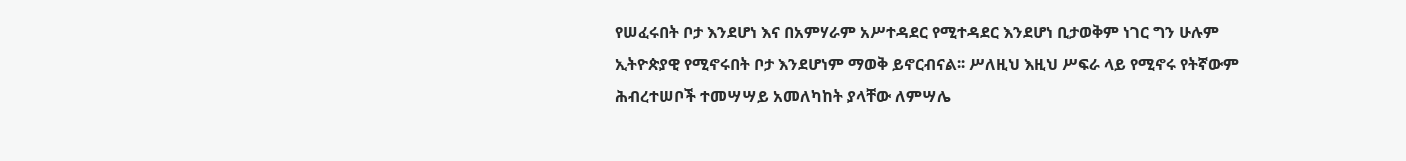የሠፈሩበት ቦታ እንደሆነ እና በአምሃራም አሥተዳደር የሚተዳደር እንደሆነ ቢታወቅም ነገር ግን ሁሉም ኢትዮጵያዊ የሚኖሩበት ቦታ እንደሆነም ማወቅ ይኖርብናል፡፡ ሥለዚህ እዚህ ሥፍራ ላይ የሚኖሩ የትኛውም ሕብረተሠቦች ተመሣሣይ አመለካከት ያላቸው ለምሣሌ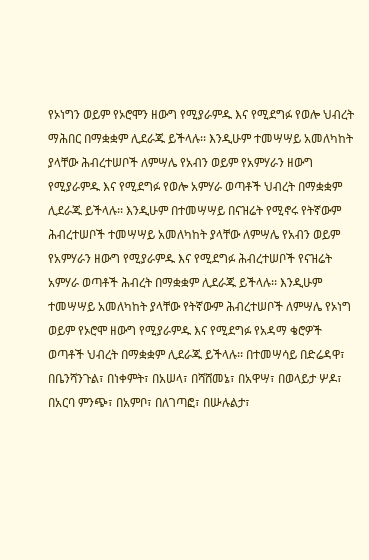የኦነግን ወይም የኦሮሞን ዘውግ የሚያራምዱ እና የሚደግፉ የወሎ ህብረት ማሕበር በማቋቋም ሊደራጁ ይችላሉ፡፡ እንዲሁም ተመሣሣይ አመለካከት ያላቸው ሕብረተሠቦች ለምሣሌ የአብን ወይም የአምሃራን ዘውግ የሚያራምዱ እና የሚደግፉ የወሎ አምሃራ ወጣቶች ህብረት በማቋቋም ሊደራጁ ይችላሉ፡፡ እንዲሁም በተመሣሣይ በናዝሬት የሚኖሩ የትኛውም ሕብረተሠቦች ተመሣሣይ አመለካከት ያላቸው ለምሣሌ የአብን ወይም የአምሃራን ዘውግ የሚያራምዱ እና የሚደግፉ ሕብረተሠቦች የናዝሬት አምሃራ ወጣቶች ሕብረት በማቋቋም ሊደራጁ ይችላሉ፡፡ እንዲሁም ተመሣሣይ አመለካከት ያላቸው የትኛውም ሕብረተሠቦች ለምሣሌ የኦነግ ወይም የኦሮሞ ዘውግ የሚያራምዱ እና የሚደግፉ የአዳማ ቄሮዎች ወጣቶች ህብረት በማቋቋም ሊደራጁ ይችላሉ፡፡ በተመሣሳይ በድሬዳዋ፣ በቤንሻንጉል፣ በነቀምት፣ በአሠላ፣ በሻሸመኔ፣ በአዋሣ፣ በወላይታ ሦዶ፣ በአርባ ምንጭ፣ በአምቦ፣ በለገጣፎ፣ በሡሉልታ፣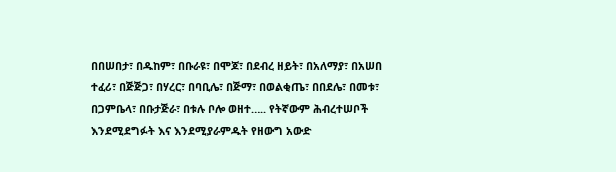በበሠበታ፣ በዱከም፣ በቡራዩ፣ በሞጆ፣ በደብረ ዘይት፣ በአለማያ፣ በአሠበ ተፈሪ፣ በጅጅጋ፣ በሃረር፣ በባቢሌ፣ በጅማ፣ በወልቂጤ፣ በበደሌ፣ በመቱ፣ በጋምቤላ፣ በቡታጅራ፣ በቱሉ ቦሎ ወዘተ….. የትኛውም ሕብረተሠቦች እንደሚደግፉት እና እንደሚያራምዱት የዘውግ አውድ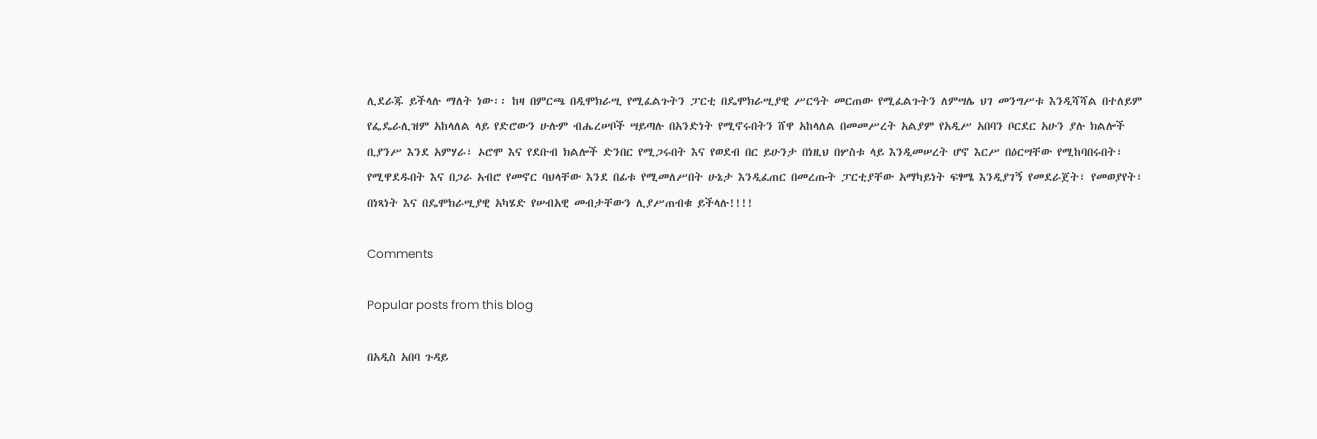ሊደራጁ ይችላሉ ማለት ነው፡፡ ከዛ በምርጫ በዲሞክራሢ የሚፈልጉትን ፓርቲ በዴሞክራሢያዊ ሥርዓት መርጠው የሚፈልጉትን ለምሣሌ ህገ መንግሥቱ እንዲሻሻል በተለይም የፌዴራሊዝም አከላለል ላይ የድሮውን ሁሉም ብሔረሠቦች ሣይጣሉ በአንድነት የሚኖሩበትን ሸዋ አከላለል በመመሥረት አልያም የአዲሥ አበባን ቦርደር አሁን ያሉ ክልሎች ቢያንሥ እንደ አምሃራ፣ ኦሮሞ እና የደቡብ ክልሎች ድንበር የሚጋሩበት እና የወደብ በር ይሁንታ በነዚህ በሦስቱ ላይ እንዲመሠረት ሆኖ እርሥ በዕርሣቸው የሚከባበሩበት፣ የሚዋደዱበት እና በጋራ አብሮ የመኖር ባህላቸው እንደ በፊቱ የሚመለሥበት ሁኔታ እንዲፈጠር በመረጡት ፓርቲያቸው አማካይነት ፍፃሜ እንዲያገኝ የመደራጀት፣ የመወያየት፣ በነጻነት እና በዴሞክራሢያዊ አካሄድ የሠብአዊ መብታቸውን ሊያሥጠብቁ ይችላሉ!!!!

Comments

Popular posts from this blog

በአዲስ አበባ ጉዳይ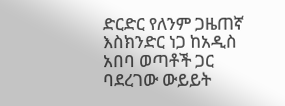ድርድር የለንም ጋዜጠኛ እስክንድር ነጋ ከአዲስ አበባ ወጣቶች ጋር ባደረገው ውይይት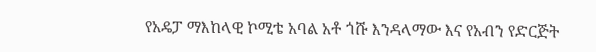የአዴፓ ማእከላዊ ኮሚቴ አባል አቶ ጎሹ እንዳላማው እና የአብን የድርጅት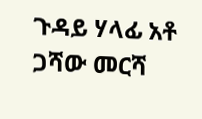ጉዳይ ሃላፊ አቶ ጋሻው መርሻ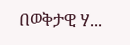በወቅታዊ ሃ...